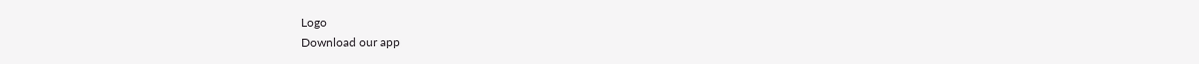Logo
Download our app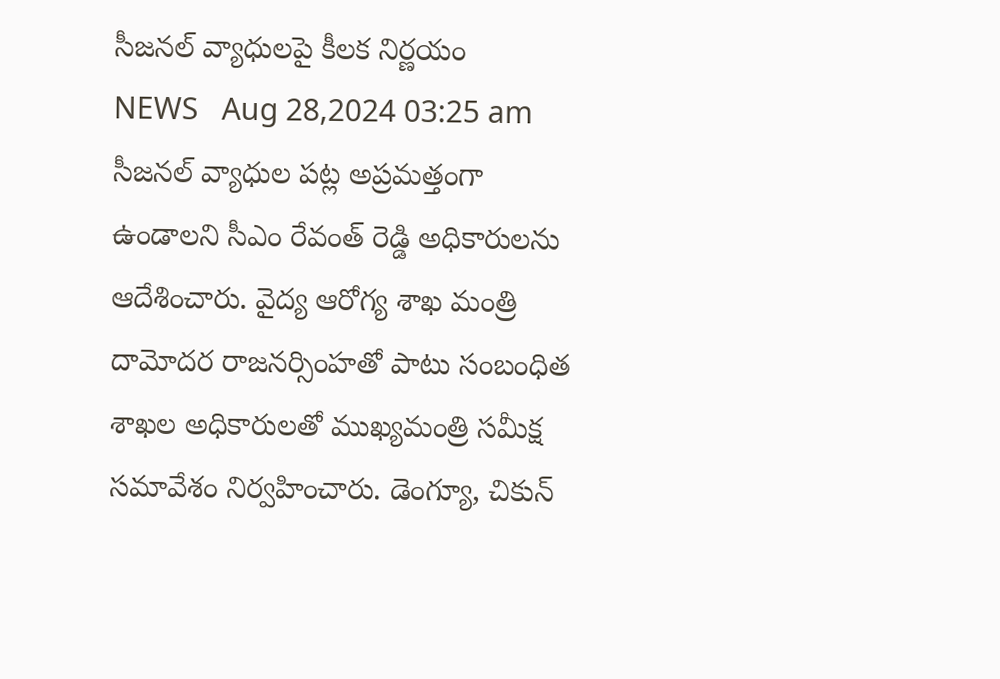సీజనల్ వ్యాధులపై కీలక నిర్ణయం
NEWS   Aug 28,2024 03:25 am
సీజనల్ వ్యాధుల పట్ల అప్రమత్తంగా ఉండాలని సీఎం రేవంత్ రెడ్డి అధికారులను ఆదేశించారు. వైద్య ఆరోగ్య శాఖ మంత్రి దామోదర రాజనర్సింహతో పాటు సంబంధిత శాఖల అధికారులతో ముఖ్యమంత్రి సమీక్ష సమావేశం నిర్వహించారు. డెంగ్యూ, చికున్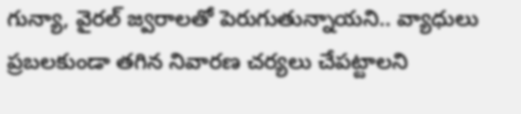గున్యా, వైరల్ జ్వరాలతో పెరుగుతున్నాయని.. వ్యాధులు ప్రబలకుండా తగిన నివారణ చర్యలు చేపట్టాలని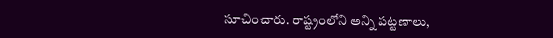సూచించారు. రాష్ట్రంలోని అన్ని పట్టణాలు,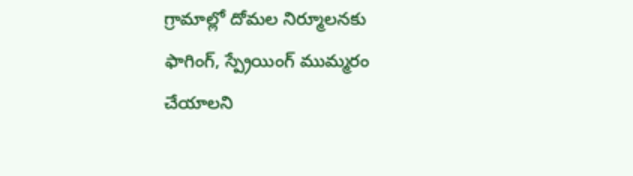గ్రామాల్లో దోమల నిర్మూలనకు ఫాగింగ్, స్ప్రేయింగ్ ముమ్మరం చేయాలని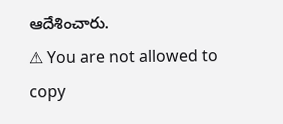ఆదేశించారు.
⚠ You are not allowed to copy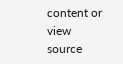content or view source